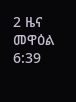2 ዜና መዋዕል 6:39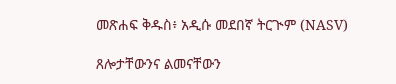መጽሐፍ ቅዱስ፥ አዲሱ መደበኛ ትርጒም (NASV)

ጸሎታቸውንና ልመናቸውን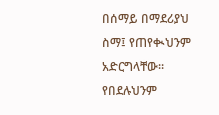በሰማይ በማደሪያህ ስማ፤ የጠየቊህንም አድርግላቸው። የበደሉህንም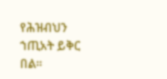የሕዝብህን ኀጢአት ይቅር በል።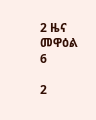2 ዜና መዋዕል 6

2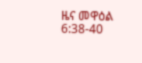ዜና መዋዕል 6:38-40